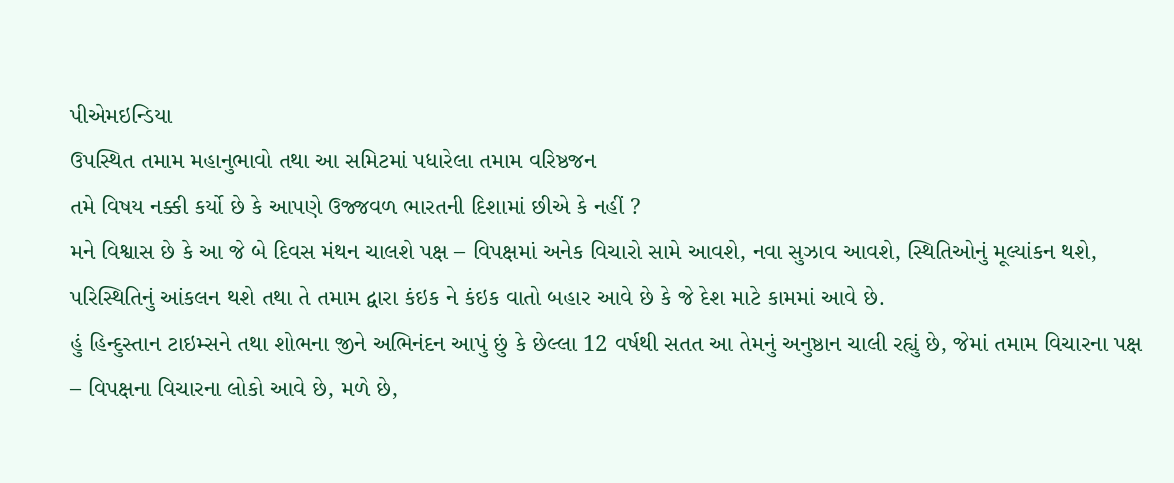પીએમઇન્ડિયા
ઉપસ્થિત તમામ મહાનુભાવો તથા આ સમિટમાં પધારેલા તમામ વરિષ્ઠજન
તમે વિષય નક્કી કર્યો છે કે આપણે ઉજ્જવળ ભારતની દિશામાં છીએ કે નહીં ?
મને વિશ્વાસ છે કે આ જે બે દિવસ મંથન ચાલશે પક્ષ – વિપક્ષમાં અનેક વિચારો સામે આવશે, નવા સુઝાવ આવશે, સ્થિતિઓનું મૂલ્યાંકન થશે, પરિસ્થિતિનું આંકલન થશે તથા તે તમામ દ્વારા કંઇક ને કંઇક વાતો બહાર આવે છે કે જે દેશ માટે કામમાં આવે છે.
હું હિન્દુસ્તાન ટાઇમ્સને તથા શોભના જીને અભિનંદન આપું છું કે છેલ્લા 12 વર્ષથી સતત આ તેમનું અનુષ્ઠાન ચાલી રહ્યું છે, જેમાં તમામ વિચારના પક્ષ – વિપક્ષના વિચારના લોકો આવે છે, મળે છે,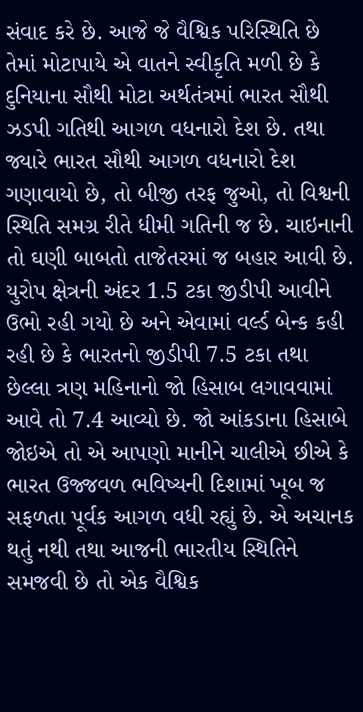સંવાદ કરે છે. આજે જે વૈશ્વિક પરિસ્થિતિ છે તેમાં મોટાપાયે એ વાતને સ્વીકૃતિ મળી છે કે દુનિયાના સૌથી મોટા અર્થતંત્રમાં ભારત સૌથી ઝડપી ગતિથી આગળ વધનારો દેશ છે. તથા જ્યારે ભારત સૌથી આગળ વધનારો દેશ ગણાવાયો છે, તો બીજી તરફ જુઓ, તો વિશ્વની સ્થિતિ સમગ્ર રીતે ધીમી ગતિની જ છે. ચાઇનાની તો ઘણી બાબતો તાજેતરમાં જ બહાર આવી છે. યુરોપ ક્ષેત્રની અંદર 1.5 ટકા જીડીપી આવીને ઉભો રહી ગયો છે અને એવામાં વર્લ્ડ બેન્ક કહી રહી છે કે ભારતનો જીડીપી 7.5 ટકા તથા છેલ્લા ત્રણ મહિનાનો જો હિસાબ લગાવવામાં આવે તો 7.4 આવ્યો છે. જો આંકડાના હિસાબે જોઇએ તો એ આપણો માનીને ચાલીએ છીએ કે ભારત ઉજ્જવળ ભવિષ્યની દિશામાં ખૂબ જ સફળતા પૂર્વક આગળ વધી રહ્યું છે. એ અચાનક થતું નથી તથા આજની ભારતીય સ્થિતિને સમજવી છે તો એક વૈશ્વિક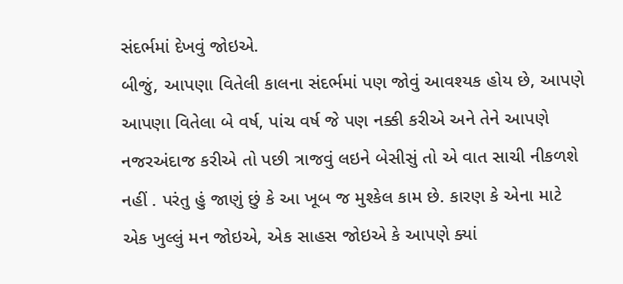સંદર્ભમાં દેખવું જોઇએ.
બીજું, આપણા વિતેલી કાલના સંદર્ભમાં પણ જોવું આવશ્યક હોય છે, આપણે આપણા વિતેલા બે વર્ષ, પાંચ વર્ષ જે પણ નક્કી કરીએ અને તેને આપણે નજરઅંદાજ કરીએ તો પછી ત્રાજવું લઇને બેસીસું તો એ વાત સાચી નીકળશે નહીં . પરંતુ હું જાણું છું કે આ ખૂબ જ મુશ્કેલ કામ છે. કારણ કે એના માટે એક ખુલ્લું મન જોઇએ, એક સાહસ જોઇએ કે આપણે ક્યાં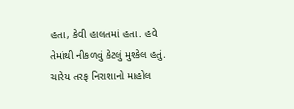હતા, કેવી હાલતમાં હતા. હવે તેમાંથી નીકળવું કેટલું મુશ્કેલ હતું. ચારેય તરફ નિરાશાનો માહોલ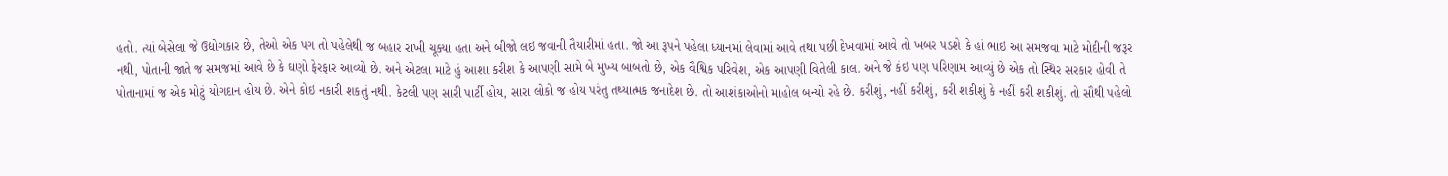હતો. ત્યાં બેસેલા જે ઉદ્યોગકાર છે, તેઓ એક પગ તો પહેલેથી જ બહાર રાખી ચૂક્યા હતા અને બીજો લઇ જવાની તૈયારીમાં હતા. જો આ રૂપને પહેલા ધ્યાનમાં લેવામાં આવે તથા પછી દેખવામાં આવે તો ખબર પડશે કે હાં ભાઇ આ સમજવા માટે મોદીની જરૂર નથી, પોતાની જાતે જ સમજમાં આવે છે કે ઘણો ફેરફાર આવ્યો છે. અને એટલા માટે હું આશા કરીશ કે આપણી સામે બે મુખ્ય બાબતો છે, એક વૈશ્વિક પરિવેશ, એક આપણી વિતેલી કાલ. અને જે કંઇ પણ પરિણામ આવ્યું છે એક તો સ્થિર સરકાર હોવી તે પોતાનામાં જ એક મોટું યોગદાન હોય છે. એને કોઇ નકારી શકતું નથી. કેટલી પણ સારી પાર્ટી હોય, સારા લોકો જ હોય પરંતુ તથ્યાત્મક જનાદેશ છે. તો આશંકાઓનો માહોલ બન્યો રહે છે. કરીશું, નહીં કરીશું, કરી શકીશું કે નહીં કરી શકીશું. તો સૌથી પહેલો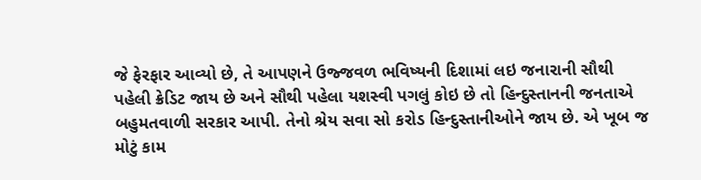જે ફેરફાર આવ્યો છે, તે આપણને ઉજ્જવળ ભવિષ્યની દિશામાં લઇ જનારાની સૌથી પહેલી ક્રેડિટ જાય છે અને સૌથી પહેલા યશસ્વી પગલું કોઇ છે તો હિન્દુસ્તાનની જનતાએ બહુમતવાળી સરકાર આપી. તેનો શ્રેય સવા સો કરોડ હિન્દુસ્તાનીઓને જાય છે. એ ખૂબ જ મોટું કામ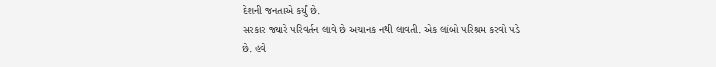દેશની જનતાએ કર્યું છે.
સરકાર જ્યારે પરિવર્તન લાવે છે અચાનક નથી લાવતી. એક લાંબો પરિશ્રમ કરવો પડે છે. હવે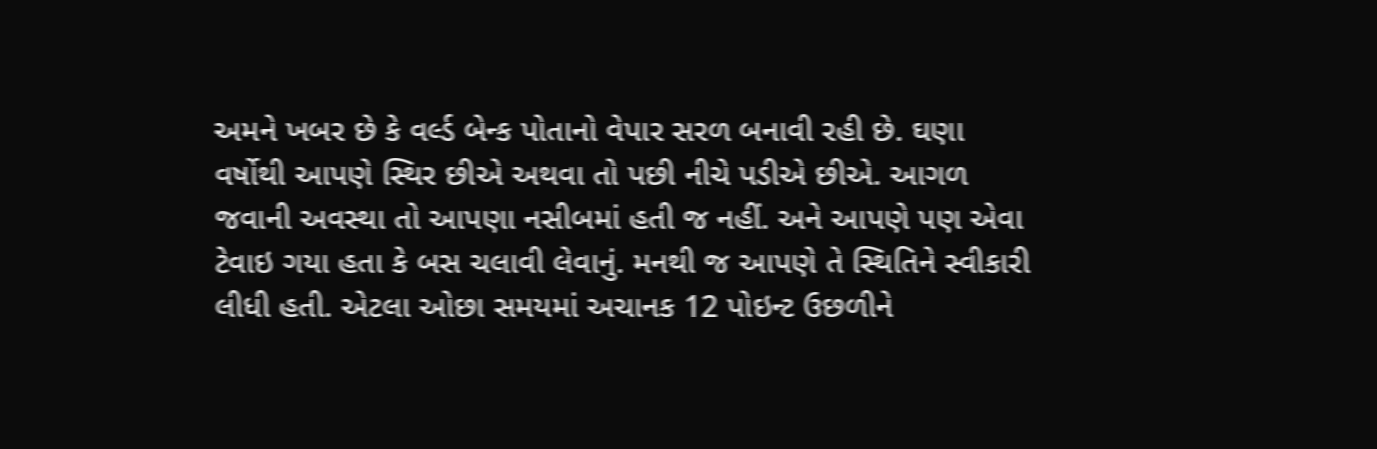અમને ખબર છે કે વર્લ્ડ બેન્ક પોતાનો વેપાર સરળ બનાવી રહી છે. ઘણા વર્ષોથી આપણે સ્થિર છીએ અથવા તો પછી નીચે પડીએ છીએ. આગળ જવાની અવસ્થા તો આપણા નસીબમાં હતી જ નહીં. અને આપણે પણ એવા ટેવાઇ ગયા હતા કે બસ ચલાવી લેવાનું. મનથી જ આપણે તે સ્થિતિને સ્વીકારી લીધી હતી. એટલા ઓછા સમયમાં અચાનક 12 પોઇન્ટ ઉછળીને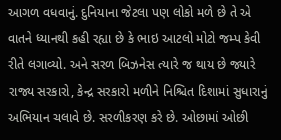આગળ વધવાનું. દુનિયાના જેટલા પણ લોકો મળે છે તે એ વાતને ધ્યાનથી કહી રહ્યા છે કે ભાઇ આટલો મોટો જમ્પ કેવી રીતે લગાવ્યો. અને સરળ બિઝનેસ ત્યારે જ થાય છે જ્યારે રાજ્ય સરકારો, કેન્દ્ર સરકારો મળીને નિશ્ચિત દિશામાં સુધારાનું અભિયાન ચલાવે છે. સરળીકરણ કરે છે. ઓછામાં ઓછી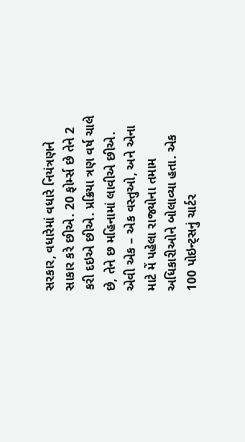સરકાર, વધારેમાં વધારે નિયંત્રણને સાકાર કરે છીએ. 20 ફોર્મ્સ છે તેને 2 કરી દઇએ છીએ. પ્રક્રિયા ત્રણ વર્ષ ચાલે છે, તેને છ મહિનામાં લાવીએ છીએ. એવી એક – એક વસ્તુઓ, અને એના માટે મેં પહેલા રાજ્યોના તમામ અધિકારીઓને બોલાવ્યા હતા. એક 100 પોઇન્ટ્સનું ચાર્ટર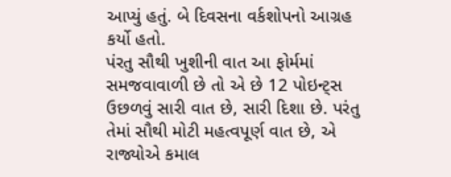આપ્યું હતું. બે દિવસના વર્કશોપનો આગ્રહ કર્યો હતો.
પંરતુ સૌથી ખુશીની વાત આ ફોર્મમાં સમજવાવાળી છે તો એ છે 12 પોઇન્ટ્સ ઉછળવું સારી વાત છે, સારી દિશા છે. પરંતુ તેમાં સૌથી મોટી મહત્વપૂર્ણ વાત છે, એ રાજ્યોએ કમાલ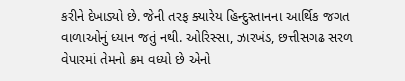કરીને દેખાડ્યો છે. જેની તરફ ક્યારેય હિન્દુસ્તાનના આર્થિક જગત વાળાઓનું ધ્યાન જતું નથી. ઓરિસ્સા, ઝારખંડ, છત્તીસગઢ સરળ વેપારમાં તેમનો ક્રમ વધ્યો છે એનો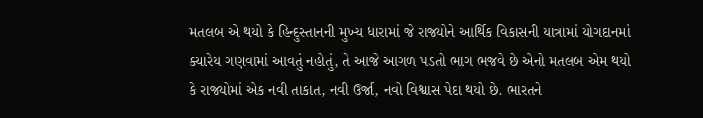મતલબ એ થયો કે હિન્દુસ્તાનની મુખ્ય ધારામાં જે રાજ્યોને આર્થિક વિકાસની યાત્રામાં યોગદાનમાં ક્યારેય ગણવામાં આવતું નહોતું, તે આજે આગળ પડતો ભાગ ભજવે છે એનો મતલબ એમ થયો કે રાજ્યોમાં એક નવી તાકાત, નવી ઉર્જા, નવો વિશ્વાસ પેદા થયો છે. ભારતને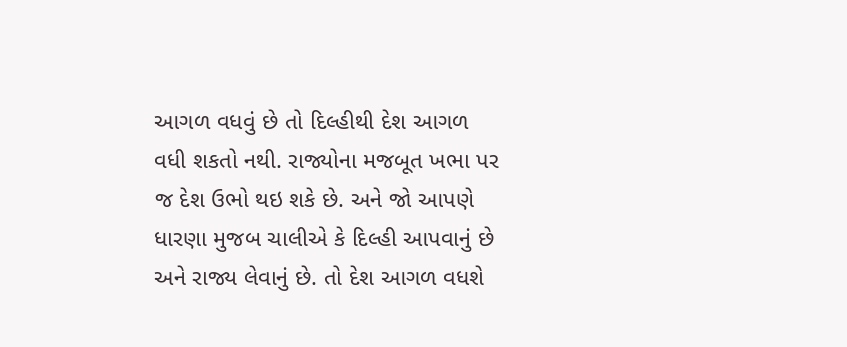આગળ વધવું છે તો દિલ્હીથી દેશ આગળ વધી શકતો નથી. રાજ્યોના મજબૂત ખભા પર જ દેશ ઉભો થઇ શકે છે. અને જો આપણે ધારણા મુજબ ચાલીએ કે દિલ્હી આપવાનું છે અને રાજ્ય લેવાનું છે. તો દેશ આગળ વધશે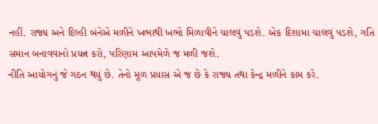નહીં. રાજ્ય અને દિલ્હી બંનેએ મળીને ખભાથી ખભો મિળાવીને ચાલવું પડશે. એક દિશામા ચાલવું પડશે, ગતિ સમાન બનાવવાનો પ્રયત્ન કરો, પરિણામ આપમેળે જ મળી જશે.
નીતિ આયોગનું જે ગઠન થયું છે. તેનો મૂળ પ્રયાસ એ જ છે કે રાજ્ય તથા કેન્દ્ર મળીને કામ કરે.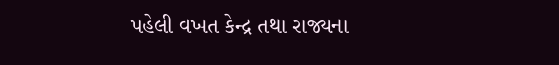પહેલી વખત કેન્દ્ર તથા રાજ્યના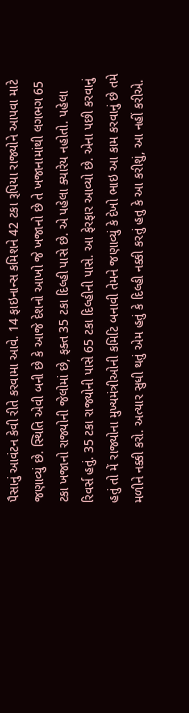પૈસાનું આવંટન કેવી રીતે કરવામા આવે. 14 ફાઇનાન્સ કમિશને 42 ટકા રૂપિયા રાજ્યોને આપવા માટે જણાવ્યું છે. સ્થિતિ એવી બની છે કે આજે દેશનો આખો જે ખજાનો છે તે ખજાનામાંથી લગભગ 65 ટકા ખજાનો રાજ્યોની જેલોમાં છે, ફક્ત 35 ટકા દિલ્હી પાસે છે. એ પહેલા ક્યારેય નહોતો. પહેલા રિવર્સ હતું. 35 ટકા રાજ્યોની પાસે 65 ટકા દિલ્હીની પાસે. આ ફેરફાર આવ્યો છે. એના પછી કરવાનું હતું તો મેં રાજ્યોના મુખ્યમંત્રીઓની કમિટિ બનાવી તેમને જણાવ્યું કે દેખો ભાઇ આ કામ કરવાનું છે તમે મળીને નક્કી કરો. અત્યાર સુધી થતું એમ હતું કે દિલ્હી નક્કી કરતું હતુ કે આ કરીશું, આ નહીં કરીએ.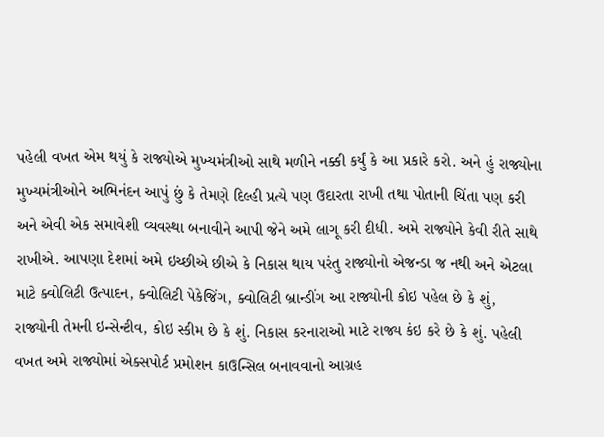પહેલી વખત એમ થયું કે રાજ્યોએ મુખ્યમંત્રીઓ સાથે મળીને નક્કી કર્યું કે આ પ્રકારે કરો. અને હું રાજ્યોના મુખ્યમંત્રીઓને અભિનંદન આપું છું કે તેમણે દિલ્હી પ્રત્યે પણ ઉદારતા રાખી તથા પોતાની ચિંતા પણ કરી અને એવી એક સમાવેશી વ્યવસ્થા બનાવીને આપી જેને અમે લાગૂ કરી દીધી. અમે રાજ્યોને કેવી રીતે સાથે રાખીએ. આપણા દેશમાં અમે ઇચ્છીએ છીએ કે નિકાસ થાય પરંતુ રાજ્યોનો એજન્ડા જ નથી અને એટલા માટે ક્વોલિટી ઉત્પાદન, ક્વોલિટી પેકેજિંગ, ક્વોલિટી બ્રાન્ડીંગ આ રાજ્યોની કોઇ પહેલ છે કે શું, રાજ્યોની તેમની ઇન્સેન્ટીવ, કોઇ સ્કીમ છે કે શું. નિકાસ કરનારાઓ માટે રાજ્ય કંઇ કરે છે કે શું. પહેલી વખત અમે રાજ્યોમાં એક્સપોર્ટ પ્રમોશન કાઉન્સિલ બનાવવાનો આગ્રહ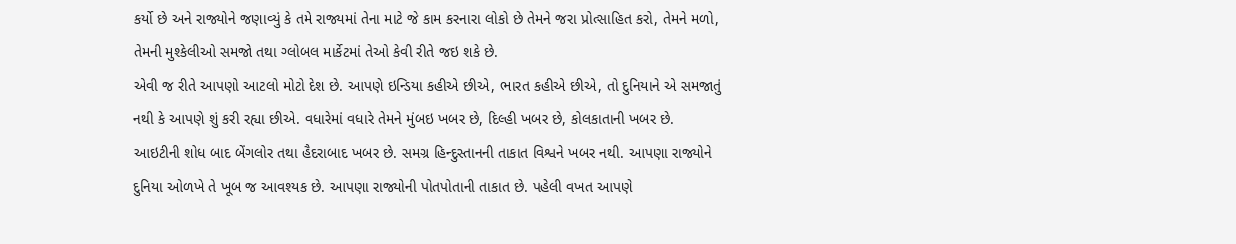કર્યો છે અને રાજ્યોને જણાવ્યું કે તમે રાજ્યમાં તેના માટે જે કામ કરનારા લોકો છે તેમને જરા પ્રોત્સાહિત કરો, તેમને મળો, તેમની મુશ્કેલીઓ સમજો તથા ગ્લોબલ માર્કેટમાં તેઓ કેવી રીતે જઇ શકે છે.
એવી જ રીતે આપણો આટલો મોટો દેશ છે. આપણે ઇન્ડિયા કહીએ છીએ, ભારત કહીએ છીએ, તો દુનિયાને એ સમજાતું નથી કે આપણે શું કરી રહ્યા છીએ. વધારેમાં વધારે તેમને મુંબઇ ખબર છે, દિલ્હી ખબર છે, કોલકાતાની ખબર છે. આઇટીની શોધ બાદ બેંગલોર તથા હૈદરાબાદ ખબર છે. સમગ્ર હિન્દુસ્તાનની તાકાત વિશ્વને ખબર નથી. આપણા રાજ્યોને દુનિયા ઓળખે તે ખૂબ જ આવશ્યક છે. આપણા રાજ્યોની પોતપોતાની તાકાત છે. પહેલી વખત આપણે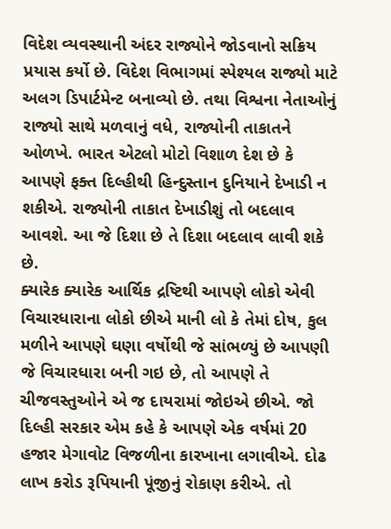વિદેશ વ્યવસ્થાની અંદર રાજ્યોને જોડવાનો સક્રિય પ્રયાસ કર્યો છે. વિદેશ વિભાગમાં સ્પેશ્યલ રાજ્યો માટે અલગ ડિપાર્ટમેન્ટ બનાવ્યો છે. તથા વિશ્વના નેતાઓનું રાજ્યો સાથે મળવાનું વધે, રાજ્યોની તાકાતને ઓળખે. ભારત એટલો મોટો વિશાળ દેશ છે કે આપણે ફક્ત દિલ્હીથી હિન્દુસ્તાન દુનિયાને દેખાડી ન શકીએ. રાજ્યોની તાકાત દેખાડીશું તો બદલાવ આવશે. આ જે દિશા છે તે દિશા બદલાવ લાવી શકે છે.
ક્યારેક ક્યારેક આર્થિક દ્રષ્ટિથી આપણે લોકો એવી વિચારધારાના લોકો છીએ માની લો કે તેમાં દોષ, કુલ મળીને આપણે ઘણા વર્ષોથી જે સાંભળ્યું છે આપણી જે વિચારધારા બની ગઇ છે, તો આપણે તે ચીજવસ્તુઓને એ જ દાયરામાં જોઇએ છીએ. જો દિલ્હી સરકાર એમ કહે કે આપણે એક વર્ષમાં 20 હજાર મેગાવોટ વિજળીના કારખાના લગાવીએ. દોઢ લાખ કરોડ રૂપિયાની પૂંજીનું રોકાણ કરીએ. તો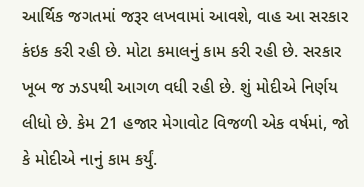આર્થિક જગતમાં જરૂર લખવામાં આવશે, વાહ આ સરકાર કંઇક કરી રહી છે. મોટા કમાલનું કામ કરી રહી છે. સરકાર ખૂબ જ ઝડપથી આગળ વધી રહી છે. શું મોદીએ નિર્ણય લીધો છે. કેમ 21 હજાર મેગાવોટ વિજળી એક વર્ષમાં, જો કે મોદીએ નાનું કામ કર્યું.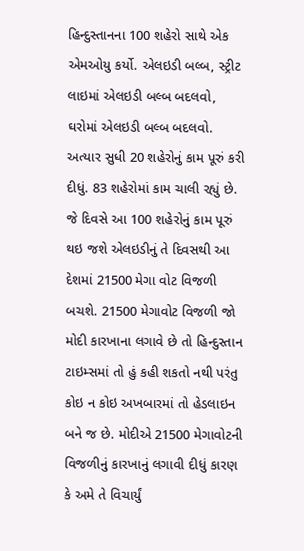હિન્દુસ્તાનના 100 શહેરો સાથે એક એમઓયુ કર્યો. એલઇડી બલ્બ, સ્ટ્રીટ લાઇમાં એલઇડી બલ્બ બદલવો, ઘરોમાં એલઇડી બલ્બ બદલવો. અત્યાર સુધી 20 શહેરોનું કામ પૂરું કરી દીધું. 83 શહેરોમાં કામ ચાલી રહ્યું છે. જે દિવસે આ 100 શહેરોનું કામ પૂરું થઇ જશે એલઇડીનું તે દિવસથી આ દેશમાં 21500 મેગા વોટ વિજળી બચશે. 21500 મેગાવોટ વિજળી જો મોદી કારખાના લગાવે છે તો હિન્દુસ્તાન ટાઇમ્સમાં તો હું કહી શકતો નથી પરંતુ કોઇ ન કોઇ અખબારમાં તો હેડલાઇન બને જ છે. મોદીએ 21500 મેગાવોટની વિજળીનું કારખાનું લગાવી દીધું કારણ કે અમે તે વિચાર્યું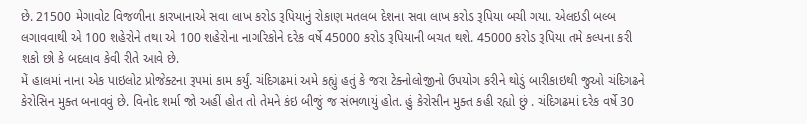છે. 21500 મેગાવોટ વિજળીના કારખાનાએ સવા લાખ કરોડ રૂપિયાનું રોકાણ મતલબ દેશના સવા લાખ કરોડ રૂપિયા બચી ગયા. એલઇડી બલ્બ લગાવવાથી એ 100 શહેરોને તથા એ 100 શહેરોના નાગરિકોને દરેક વર્ષે 45000 કરોડ રૂપિયાની બચત થશે. 45000 કરોડ રૂપિયા તમે કલ્પના કરી શકો છો કે બદલાવ કેવી રીતે આવે છે.
મેં હાલમાં નાના એક પાઇલોટ પ્રોજેક્ટના રૂપમાં કામ કર્યું. ચંદિગઢમાં અમે કહ્યું હતું કે જરા ટેક્નોલોજીનો ઉપયોગ કરીને થોડું બારીકાઇથી જુઓ ચંદિગઢને કેરોસિન મુક્ત બનાવવું છે. વિનોદ શર્મા જો અહીં હોત તો તેમને કંઇ બીજું જ સંભળાયું હોત. હું કેરોસીન મુક્ત કહી રહ્યો છું . ચંદિગઢમાં દરેક વર્ષે 30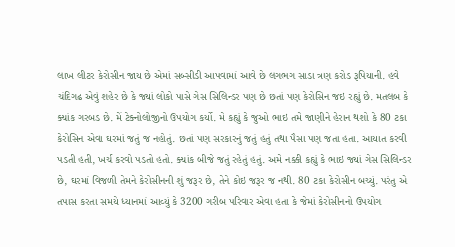લાખ લીટર કેરોસીન જાય છે એમાં સબ્સીડી આપવામાં આવે છે લગભગ સાડા ત્રણ કરોડ રૂપિયાની. હવે ચંદિગઢ એવું શહેર છે કે જ્યાં લોકો પાસે ગેસ સિલિન્ડર પણ છે છતાં પણ કેરોસિન જઇ રહ્યું છે. મતલબ કે ક્યાંક ગરબડ છે. મેં ટેક્નોલોજીનો ઉપયોગ કર્યો. મે કહ્યું કે જુઓ ભાઇ તમે જાણીને હેરાન થશો કે 80 ટકા કેરોસિન એવા ઘરમાં જતું જ નહોતું. છતાં પણ સરકારનું જતું હતું તથા પૈસા પણ જતા હતા. આયાત કરવી પડતી હતી, ખર્ચ કરવો પડતો હતો. ક્યાંક બીજે જતું રહેતું હતું. અમે નક્કી કહ્યું કે ભાઇ જ્યાં ગેસ સિલિન્ડર છે, ઘરમાં વિજળી તેમને કેરોસીનની શું જરૂર છે, તેને કોઇ જરૂર જ નથી. 80 ટકા કેરોસીન બચ્યું. પરંતુ એ તપાસ કરતા સમયે ધ્યાનમાં આવ્યું કે 3200 ગરીબ પરિવાર એવા હતા કે જેમાં કેરોસીનનો ઉપયોગ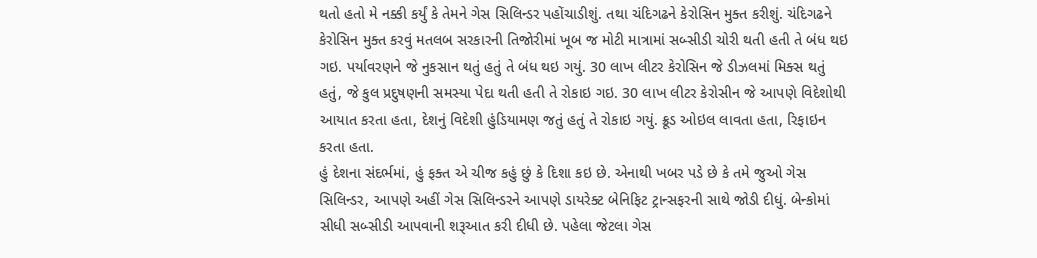થતો હતો મે નક્કી કર્યું કે તેમને ગેસ સિલિન્ડર પહોંચાડીશું. તથા ચંદિગઢને કેરોસિન મુક્ત કરીશું. ચંદિગઢને કેરોસિન મુક્ત કરવું મતલબ સરકારની તિજોરીમાં ખૂબ જ મોટી માત્રામાં સબ્સીડી ચોરી થતી હતી તે બંધ થઇ ગઇ. પર્યાવરણને જે નુકસાન થતું હતું તે બંધ થઇ ગયું. 30 લાખ લીટર કેરોસિન જે ડીઝલમાં મિક્સ થતું હતું, જે કુલ પ્રદુષણની સમસ્યા પેદા થતી હતી તે રોકાઇ ગઇ. 30 લાખ લીટર કેરોસીન જે આપણે વિદેશોથી આયાત કરતા હતા, દેશનું વિદેશી હુંડિયામણ જતું હતું તે રોકાઇ ગયું. ક્રૂડ ઓઇલ લાવતા હતા, રિફાઇન કરતા હતા.
હું દેશના સંદર્ભમાં, હું ફક્ત એ ચીજ કહું છું કે દિશા કઇ છે. એનાથી ખબર પડે છે કે તમે જુઓ ગેસ સિલિન્ડર, આપણે અહીં ગેસ સિલિન્ડરને આપણે ડાયરેક્ટ બેનિફિટ ટ્રાન્સફરની સાથે જોડી દીધું. બેન્કોમાં સીધી સબ્સીડી આપવાની શરૂઆત કરી દીધી છે. પહેલા જેટલા ગેસ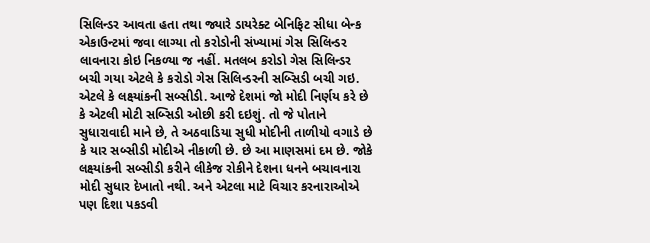સિલિન્ડર આવતા હતા તથા જ્યારે ડાયરેક્ટ બેનિફિટ સીધા બેન્ક એકાઉન્ટમાં જવા લાગ્યા તો કરોડોની સંખ્યામાં ગેસ સિલિન્ડર લાવનારા કોઇ નિકળ્યા જ નહીં. મતલબ કરોડો ગેસ સિલિન્ડર બચી ગયા એટલે કે કરોડો ગેસ સિલિન્ડરની સબ્સિડી બચી ગઇ. એટલે કે લક્ષ્યાંકની સબ્સીડી. આજે દેશમાં જો મોદી નિર્ણય કરે છે કે એટલી મોટી સબ્સિડી ઓછી કરી દઇશું. તો જે પોતાને સુધારાવાદી માને છે, તે અઠવાડિયા સુધી મોદીની તાળીયો વગાડે છે કે યાર સબ્સીડી મોદીએ નીકાળી છે. છે આ માણસમાં દમ છે. જોકે લક્ષ્યાંકની સબ્સીડી કરીને લીકેજ રોકીને દેશના ધનને બચાવનારા મોદી સુધાર દેખાતો નથી. અને એટલા માટે વિચાર કરનારાઓએ પણ દિશા પકડવી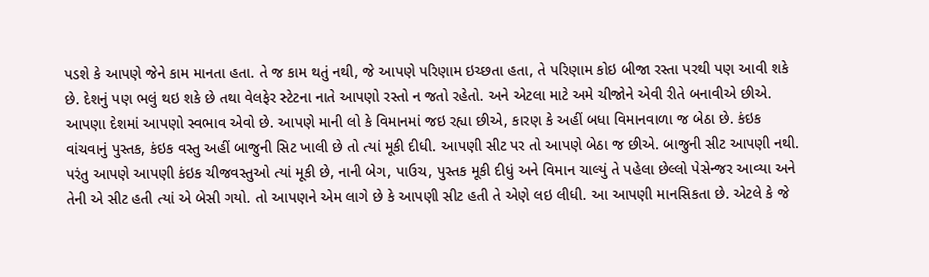પડશે કે આપણે જેને કામ માનતા હતા. તે જ કામ થતું નથી, જે આપણે પરિણામ ઇચ્છતા હતા, તે પરિણામ કોઇ બીજા રસ્તા પરથી પણ આવી શકે છે. દેશનું પણ ભલું થઇ શકે છે તથા વેલફેર સ્ટેટના નાતે આપણો રસ્તો ન જતો રહેતો. અને એટલા માટે અમે ચીજોને એવી રીતે બનાવીએ છીએ.
આપણા દેશમાં આપણો સ્વભાવ એવો છે. આપણે માની લો કે વિમાનમાં જઇ રહ્યા છીએ, કારણ કે અહીં બધા વિમાનવાળા જ બેઠા છે. કંઇક વાંચવાનું પુસ્તક, કંઇક વસ્તુ અહીં બાજુની સિટ ખાલી છે તો ત્યાં મૂકી દીધી. આપણી સીટ પર તો આપણે બેઠા જ છીએ. બાજુની સીટ આપણી નથી. પરંતુ આપણે આપણી કંઇક ચીજવસ્તુઓ ત્યાં મૂકી છે, નાની બેગ, પાઉચ, પુસ્તક મૂકી દીધું અને વિમાન ચાલ્યું તે પહેલા છેલ્લો પેસેન્જર આવ્યા અને તેની એ સીટ હતી ત્યાં એ બેસી ગયો. તો આપણને એમ લાગે છે કે આપણી સીટ હતી તે એણે લઇ લીધી. આ આપણી માનસિકતા છે. એટલે કે જે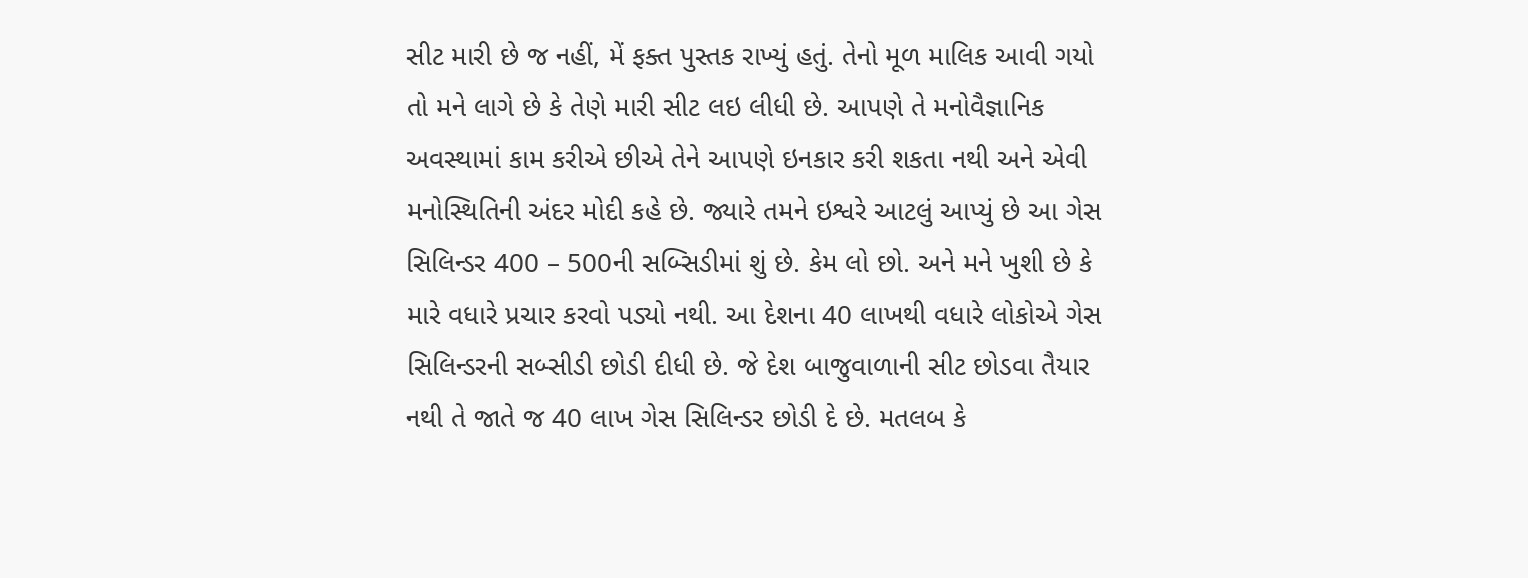સીટ મારી છે જ નહીં, મેં ફક્ત પુસ્તક રાખ્યું હતું. તેનો મૂળ માલિક આવી ગયો તો મને લાગે છે કે તેણે મારી સીટ લઇ લીધી છે. આપણે તે મનોવૈજ્ઞાનિક અવસ્થામાં કામ કરીએ છીએ તેને આપણે ઇનકાર કરી શકતા નથી અને એવી મનોસ્થિતિની અંદર મોદી કહે છે. જ્યારે તમને ઇશ્વરે આટલું આપ્યું છે આ ગેસ સિલિન્ડર 400 – 500ની સબ્સિડીમાં શું છે. કેમ લો છો. અને મને ખુશી છે કે મારે વધારે પ્રચાર કરવો પડ્યો નથી. આ દેશના 40 લાખથી વધારે લોકોએ ગેસ સિલિન્ડરની સબ્સીડી છોડી દીધી છે. જે દેશ બાજુવાળાની સીટ છોડવા તૈયાર નથી તે જાતે જ 40 લાખ ગેસ સિલિન્ડર છોડી દે છે. મતલબ કે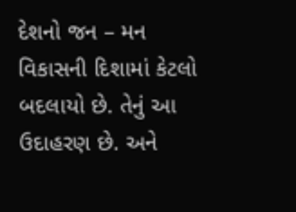દેશનો જન – મન વિકાસની દિશામાં કેટલો બદલાયો છે. તેનું આ ઉદાહરણ છે. અને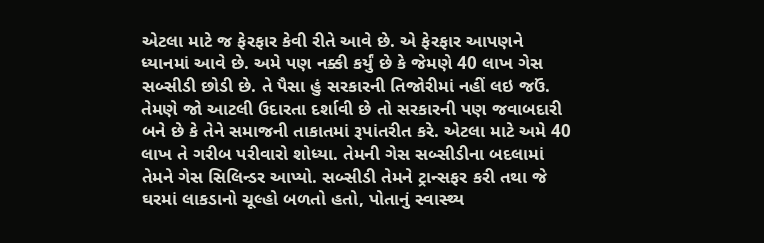એટલા માટે જ ફેરફાર કેવી રીતે આવે છે. એ ફેરફાર આપણને ધ્યાનમાં આવે છે. અમે પણ નક્કી કર્યું છે કે જેમણે 40 લાખ ગેસ સબ્સીડી છોડી છે. તે પૈસા હું સરકારની તિજોરીમાં નહીં લઇ જઉં. તેમણે જો આટલી ઉદારતા દર્શાવી છે તો સરકારની પણ જવાબદારી બને છે કે તેને સમાજની તાકાતમાં રૂપાંતરીત કરે. એટલા માટે અમે 40 લાખ તે ગરીબ પરીવારો શોધ્યા. તેમની ગેસ સબ્સીડીના બદલામાં તેમને ગેસ સિલિન્ડર આપ્યો. સબ્સીડી તેમને ટ્રાન્સફર કરી તથા જે ઘરમાં લાકડાનો ચૂલ્હો બળતો હતો, પોતાનું સ્વાસ્થ્ય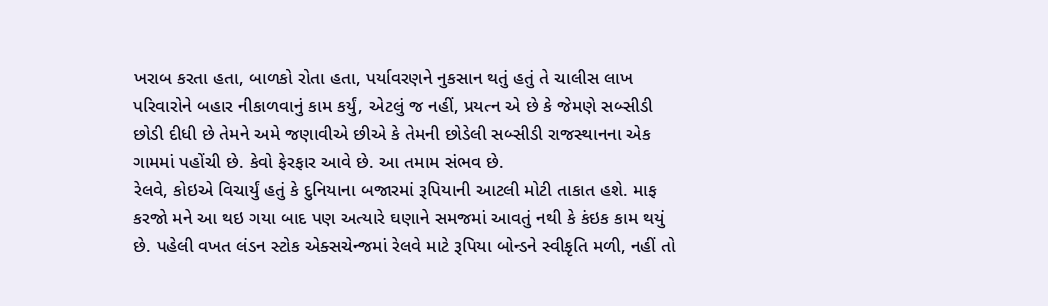ખરાબ કરતા હતા, બાળકો રોતા હતા, પર્યાવરણને નુકસાન થતું હતું તે ચાલીસ લાખ પરિવારોને બહાર નીકાળવાનું કામ કર્યું, એટલું જ નહીં, પ્રયત્ન એ છે કે જેમણે સબ્સીડી છોડી દીધી છે તેમને અમે જણાવીએ છીએ કે તેમની છોડેલી સબ્સીડી રાજસ્થાનના એક ગામમાં પહોંચી છે. કેવો ફેરફાર આવે છે. આ તમામ સંભવ છે.
રેલવે, કોઇએ વિચાર્યું હતું કે દુનિયાના બજારમાં રૂપિયાની આટલી મોટી તાકાત હશે. માફ કરજો મને આ થઇ ગયા બાદ પણ અત્યારે ઘણાને સમજમાં આવતું નથી કે કંઇક કામ થયું છે. પહેલી વખત લંડન સ્ટોક એક્સચેન્જમાં રેલવે માટે રૂપિયા બોન્ડને સ્વીકૃતિ મળી, નહીં તો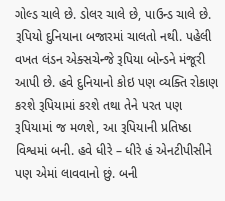ગોલ્ડ ચાલે છે. ડોલર ચાલે છે, પાઉન્ડ ચાલે છે. રૂપિયો દુનિયાના બજારમાં ચાલતો નથી. પહેલી વખત લંડન એક્સચેન્જે રૂપિયા બોન્ડને મંજૂરી આપી છે. હવે દુનિયાનો કોઇ પણ વ્યક્તિ રોકાણ કરશે રૂપિયામાં કરશે તથા તેને પરત પણ રૂપિયામાં જ મળશે, આ રૂપિયાની પ્રતિષ્ઠા વિશ્વમાં બની. હવે ધીરે – ધીરે હં એનટીપીસીને પણ એમાં લાવવાનો છું. બની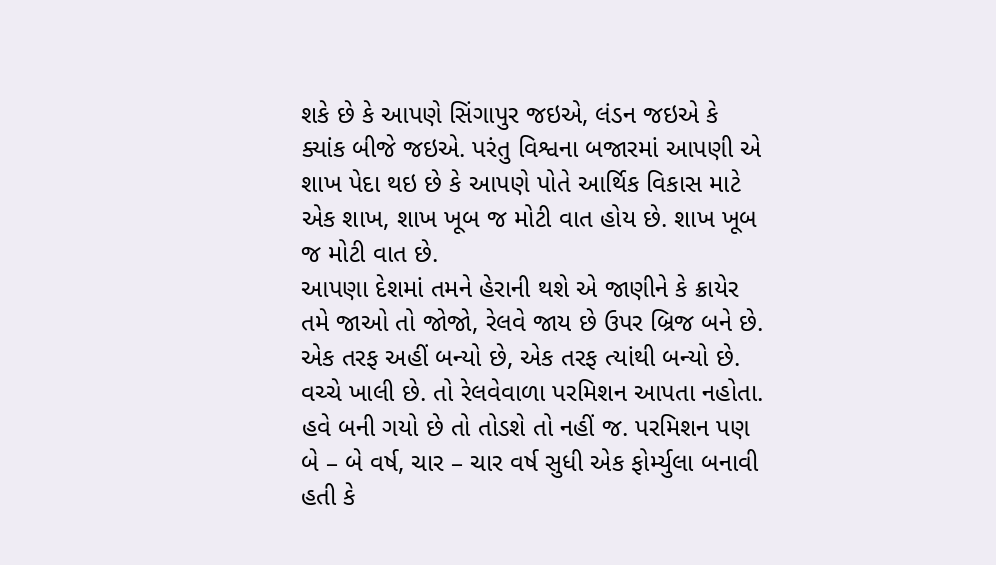શકે છે કે આપણે સિંગાપુર જઇએ, લંડન જઇએ કે ક્યાંક બીજે જઇએ. પરંતુ વિશ્વના બજારમાં આપણી એ શાખ પેદા થઇ છે કે આપણે પોતે આર્થિક વિકાસ માટે એક શાખ, શાખ ખૂબ જ મોટી વાત હોય છે. શાખ ખૂબ જ મોટી વાત છે.
આપણા દેશમાં તમને હેરાની થશે એ જાણીને કે ક્રાયેર તમે જાઓ તો જોજો, રેલવે જાય છે ઉપર બ્રિજ બને છે. એક તરફ અહીં બન્યો છે, એક તરફ ત્યાંથી બન્યો છે. વચ્ચે ખાલી છે. તો રેલવેવાળા પરમિશન આપતા નહોતા. હવે બની ગયો છે તો તોડશે તો નહીં જ. પરમિશન પણ બે – બે વર્ષ, ચાર – ચાર વર્ષ સુધી એક ફોર્મ્યુલા બનાવી હતી કે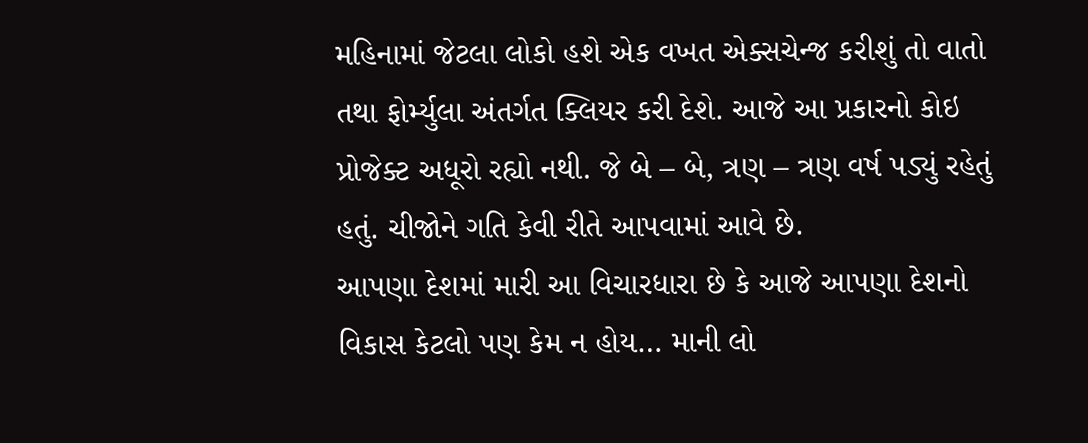મહિનામાં જેટલા લોકો હશે એક વખત એક્સચેન્જ કરીશું તો વાતો તથા ફોર્મ્યુલા અંતર્ગત ક્લિયર કરી દેશે. આજે આ પ્રકારનો કોઇ પ્રોજેક્ટ અધૂરો રહ્યો નથી. જે બે – બે, ત્રણ – ત્રણ વર્ષ પડ્યું રહેતું હતું. ચીજોને ગતિ કેવી રીતે આપવામાં આવે છે.
આપણા દેશમાં મારી આ વિચારધારા છે કે આજે આપણા દેશનો વિકાસ કેટલો પણ કેમ ન હોય… માની લો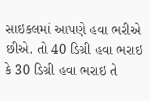સાઇકલમાં આપણે હવા ભરીએ છીએ. તો 40 ડિગ્રી હવા ભરાઇ કે 30 ડિગ્રી હવા ભરાઇ તે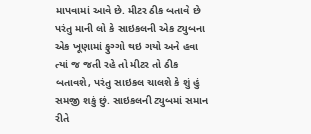માપવામાં આવે છે. મીટર ઠીક બતાવે છે પરંતુ માની લો કે સાઇકલની એક ટ્યુબના એક ખૂણામાં ફુગ્ગો થઇ ગયો અને હવા ત્યાં જ જતી રહે તો મીટર તો ઠીક બતાવશે, પરંતુ સાઇકલ ચાલશે કે શું હું સમજી શકું છું. સાઇકલની ટ્યુબમાં સમાન રીતે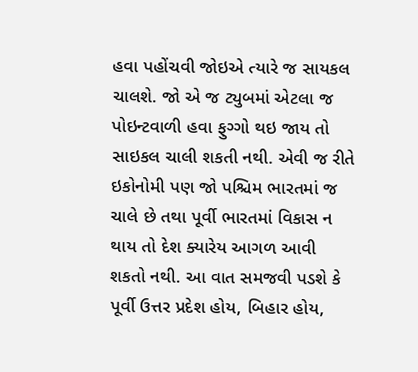હવા પહોંચવી જોઇએ ત્યારે જ સાયકલ ચાલશે. જો એ જ ટ્યુબમાં એટલા જ પોઇન્ટવાળી હવા ફુગ્ગો થઇ જાય તો સાઇકલ ચાલી શકતી નથી. એવી જ રીતે ઇકોનોમી પણ જો પશ્ચિમ ભારતમાં જ ચાલે છે તથા પૂર્વી ભારતમાં વિકાસ ન થાય તો દેશ ક્યારેય આગળ આવી શકતો નથી. આ વાત સમજવી પડશે કે પૂર્વી ઉત્તર પ્રદેશ હોય, બિહાર હોય,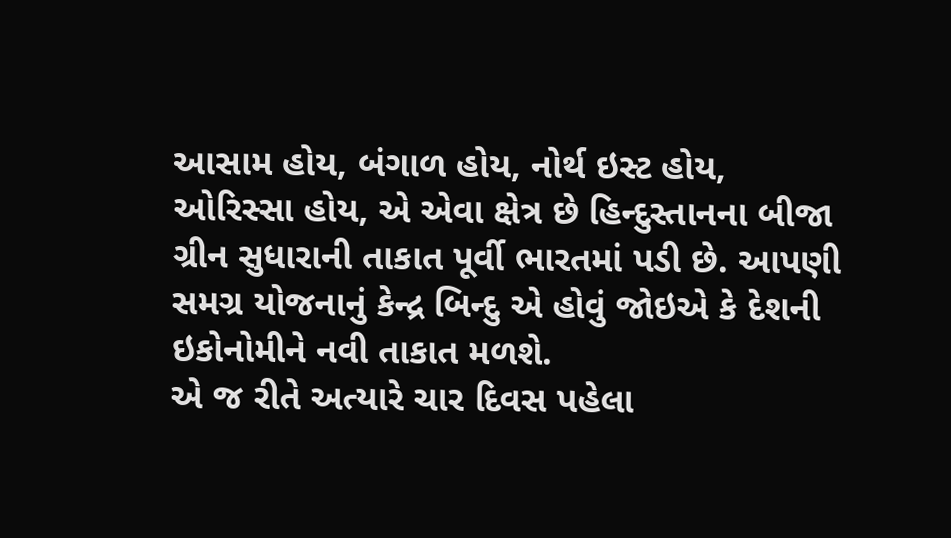આસામ હોય, બંગાળ હોય, નોર્થ ઇસ્ટ હોય, ઓરિસ્સા હોય, એ એવા ક્ષેત્ર છે હિન્દુસ્તાનના બીજા ગ્રીન સુધારાની તાકાત પૂર્વી ભારતમાં પડી છે. આપણી સમગ્ર યોજનાનું કેન્દ્ર બિન્દુ એ હોવું જોઇએ કે દેશની ઇકોનોમીને નવી તાકાત મળશે.
એ જ રીતે અત્યારે ચાર દિવસ પહેલા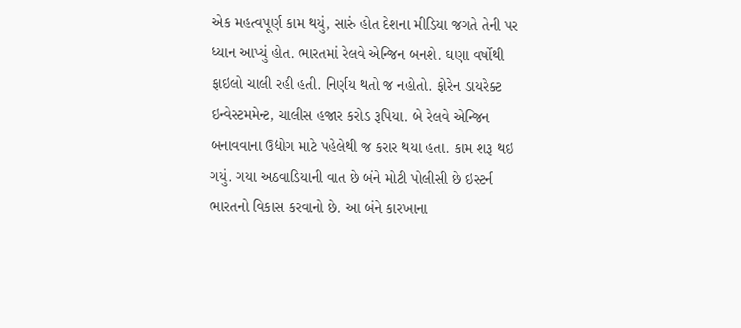એક મહત્વપૂર્ણ કામ થયું, સારું હોત દેશના મીડિયા જગતે તેની પર ધ્યાન આપ્યું હોત. ભારતમાં રેલવે એન્જિન બનશે. ઘણા વર્ષોથી ફાઇલો ચાલી રહી હતી. નિર્ણય થતો જ નહોતો. ફોરેન ડાયરેક્ટ ઇન્વેસ્ટમમેન્ટ, ચાલીસ હજાર કરોડ રૂપિયા. બે રેલવે એન્જિન બનાવવાના ઉદ્યોગ માટે પહેલેથી જ કરાર થયા હતા. કામ શરૂ થઇ ગયું. ગયા અઠવાડિયાની વાત છે બંને મોટી પોલીસી છે ઇસ્ટર્ન ભારતનો વિકાસ કરવાનો છે. આ બંને કારખાના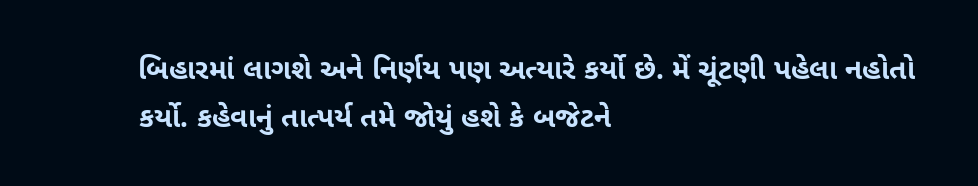બિહારમાં લાગશે અને નિર્ણય પણ અત્યારે કર્યો છે. મેં ચૂંટણી પહેલા નહોતો કર્યો. કહેવાનું તાત્પર્ય તમે જોયું હશે કે બજેટને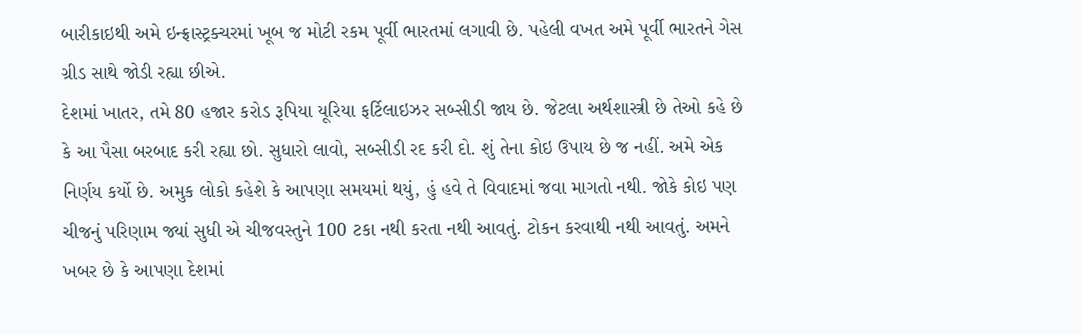બારીકાઇથી અમે ઇન્ફ્રાસ્ટ્રક્ચરમાં ખૂબ જ મોટી રકમ પૂર્વી ભારતમાં લગાવી છે. પહેલી વખત અમે પૂર્વી ભારતને ગેસ ગ્રીડ સાથે જોડી રહ્યા છીએ.
દેશમાં ખાતર, તમે 80 હજાર કરોડ રૂપિયા યૂરિયા ફર્ટિલાઇઝર સબ્સીડી જાય છે. જેટલા અર્થશાસ્ત્રી છે તેઓ કહે છે કે આ પૈસા બરબાદ કરી રહ્યા છો. સુધારો લાવો, સબ્સીડી રદ કરી દો. શું તેના કોઇ ઉપાય છે જ નહીં. અમે એક નિર્ણય કર્યો છે. અમુક લોકો કહેશે કે આપણા સમયમાં થયું, હું હવે તે વિવાદમાં જવા માગતો નથી. જોકે કોઇ પણ ચીજનું પરિણામ જ્યાં સુધી એ ચીજવસ્તુને 100 ટકા નથી કરતા નથી આવતું. ટોકન કરવાથી નથી આવતું. અમને ખબર છે કે આપણા દેશમાં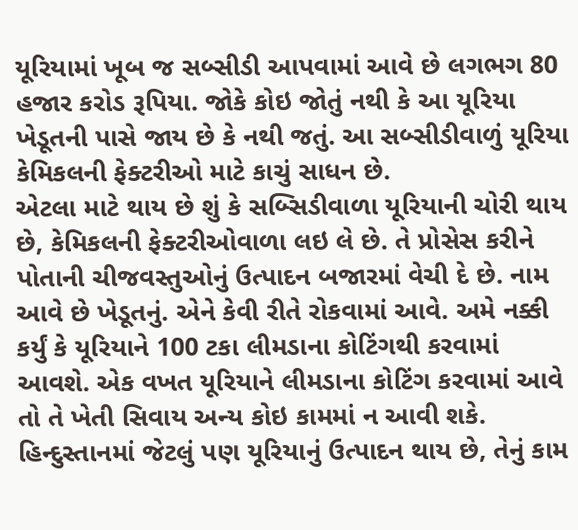યૂરિયામાં ખૂબ જ સબ્સીડી આપવામાં આવે છે લગભગ 80 હજાર કરોડ રૂપિયા. જોકે કોઇ જોતું નથી કે આ યૂરિયા ખેડૂતની પાસે જાય છે કે નથી જતું. આ સબ્સીડીવાળું યૂરિયા કેમિકલની ફેક્ટરીઓ માટે કાચું સાધન છે.
એટલા માટે થાય છે શું કે સબ્સિડીવાળા યૂરિયાની ચોરી થાય છે, કેમિકલની ફેક્ટરીઓવાળા લઇ લે છે. તે પ્રોસેસ કરીને પોતાની ચીજવસ્તુઓનું ઉત્પાદન બજારમાં વેચી દે છે. નામ આવે છે ખેડૂતનું. એને કેવી રીતે રોકવામાં આવે. અમે નક્કી કર્યું કે યૂરિયાને 100 ટકા લીમડાના કોટિંગથી કરવામાં આવશે. એક વખત યૂરિયાને લીમડાના કોટિંગ કરવામાં આવે તો તે ખેતી સિવાય અન્ય કોઇ કામમાં ન આવી શકે. હિન્દુસ્તાનમાં જેટલું પણ યૂરિયાનું ઉત્પાદન થાય છે, તેનું કામ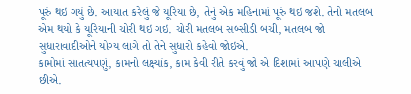પૂરું થઇ ગયું છે. આયાત કરેલું જે યૂરિયા છે, તેનું એક મહિનામાં પૂરું થઇ જશે. તેનો મતલબ એમ થયો કે યૂરિયાની ચોરી થઇ ગઇ. ચોરી મતલબ સબ્સીડી બચી, મતલબ જો સુધારાવાદીઓને યોગ્ય લાગે તો તેને સુધારો કહેવો જોઇએ.
કામોમાં સાતત્યપણું, કામનો લક્ષ્યાંક, કામ કેવી રીતે કરવું જો એ દિશામાં આપણે ચાલીએ છીએ.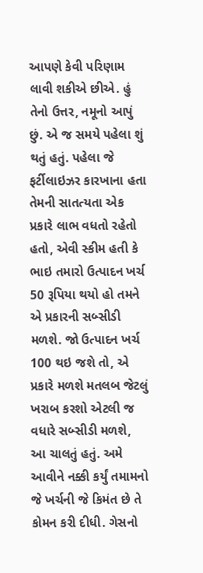આપણે કેવી પરિણામ લાવી શકીએ છીએ. હું તેનો ઉત્તર, નમૂનો આપું છું. એ જ સમયે પહેલા શું થતું હતું. પહેલા જે ફર્ટીલાઇઝર કારખાના હતા તેમની સાતત્યતા એક પ્રકારે લાભ વધતો રહેતો હતો, એવી સ્કીમ હતી કે ભાઇ તમારો ઉત્પાદન ખર્ચ 50 રૂપિયા થયો હો તમને એ પ્રકારની સબ્સીડી મળશે. જો ઉત્પાદન ખર્ચ 100 થઇ જશે તો, એ પ્રકારે મળશે મતલબ જેટલું ખરાબ કરશો એટલી જ વધારે સબ્સીડી મળશે, આ ચાલતું હતું. અમે આવીને નક્કી કર્યું તમામનો જે ખર્ચની જે કિમંત છે તે કોમન કરી દીધી. ગેસનો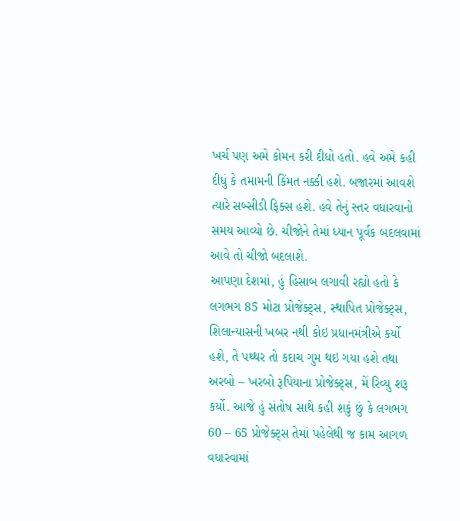ખર્ચ પણ અમે કોમન કરી દીધો હતો. હવે અમે કહી દીધું કે તમામની કિંમત નક્કી હશે. બજારમાં આવશે ત્યારે સબ્સીડી ફિક્સ હશે. હવે તેનું સ્તર વધારવાનો સમય આવ્યો છે. ચીજોને તેમાં ધ્યાન પૂર્વક બદલવામાં આવે તો ચીજો બદલાશે.
આપણા દેશમાં, હું હિસાબ લગાવી રહ્યો હતો કે લગભગ 85 મોટા પ્રોજેક્ટ્સ, સ્થાપિત પ્રોજેક્ટ્સ, શિલાન્યાસની ખબર નથી કોઇ પ્રધાનમંત્રીએ કર્યો હશે, તે પથ્થર તો કદાચ ગુમ થઇ ગયા હશે તથા અરબો – ખરબો રૂપિયાના પ્રોજેક્ટ્સ, મેં રિવ્યુ શરૂ કર્યો. આજે હું સંતોષ સાથે કહી શકું છું કે લગભગ 60 – 65 પ્રોજેક્ટ્સ તેમાં પહેલેથી જ કામ આગળ વધારવામાં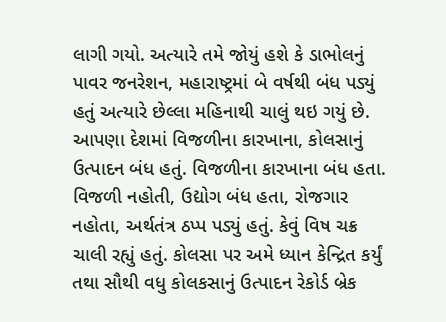લાગી ગયો. અત્યારે તમે જોયું હશે કે ડાભોલનું પાવર જનરેશન, મહારાષ્ટ્રમાં બે વર્ષથી બંધ પડ્યું હતું અત્યારે છેલ્લા મહિનાથી ચાલું થઇ ગયું છે. આપણા દેશમાં વિજળીના કારખાના, કોલસાનું ઉત્પાદન બંધ હતું. વિજળીના કારખાના બંધ હતા. વિજળી નહોતી, ઉદ્યોગ બંધ હતા, રોજગાર નહોતા, અર્થતંત્ર ઠપ્પ પડ્યું હતું. કેવું વિષ ચક્ર ચાલી રહ્યું હતું. કોલસા પર અમે ધ્યાન કેન્દ્રિત કર્યું તથા સૌથી વધુ કોલકસાનું ઉત્પાદન રેકોર્ડ બ્રેક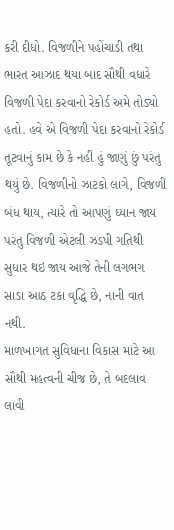કરી દીધો. વિજળીને પહોંચાડી તથા ભારત આઝાદ થયા બાદ સૌથી વધારે વિજળી પેદા કરવાનો રેકોર્ડ અમે તોડ્યો હતો. હવે એ વિજળી પેદા કરવાનો રેકોર્ડ તૂટવાનું કામ છે કે નહીં હું જાણું છું પરંતુ થયું છે. વિજળીનો ઝાટકો લાગે, વિજળી બંધ થાય, ત્યારે તો આપણું ધ્યાન જાય પરંતુ વિજળી એટલી ઝડપી ગતિથી સુધાર થઇ જાય આજે તેની લગભગ સાડા આઠ ટકા વૃદ્ધિ છે, નાની વાત નથી.
માળખાગત સુવિધાના વિકાસ માટે આ સૌથી મહત્વની ચીજ છે, તે બદલાવ લાવી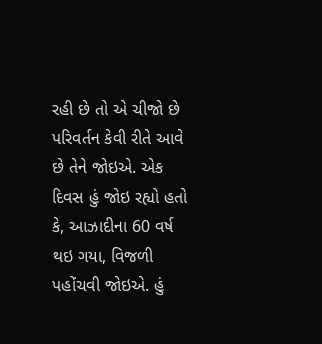રહી છે તો એ ચીજો છે પરિવર્તન કેવી રીતે આવે છે તેને જોઇએ. એક દિવસ હું જોઇ રહ્યો હતો કે, આઝાદીના 60 વર્ષ થઇ ગયા, વિજળી પહોંચવી જોઇએ. હું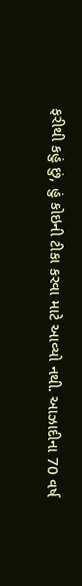ફરીથી કહું છું, હું કોઇની ટીકા કરવા માટે આવ્યો નથી. આઝાદીના 70 વર્ષ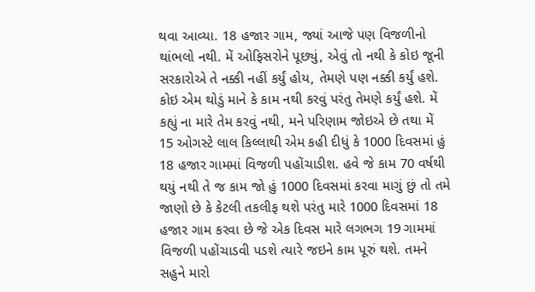થવા આવ્યા. 18 હજાર ગામ, જ્યાં આજે પણ વિજળીનો થાંભલો નથી. મેં ઓફિસરોને પૂછ્યું, એવું તો નથી કે કોઇ જૂની સરકારોએ તે નક્કી નહીં કર્યું હોય, તેમણે પણ નક્કી કર્યું હશે. કોઇ એમ થોડું માને કે કામ નથી કરવું પરંતુ તેમણે કર્યું હશે. મેં કહ્યું ના મારે તેમ કરવું નથી, મને પરિણામ જોઇએ છે તથા મેં 15 ઓગસ્ટે લાલ કિલ્લાથી એમ કહી દીધું કે 1000 દિવસમાં હું 18 હજાર ગામમાં વિજળી પહોંચાડીશ. હવે જે કામ 70 વર્ષથી થયું નથી તે જ કામ જો હું 1000 દિવસમાં કરવા માગું છું તો તમે જાણો છે કે કેટલી તકલીફ થશે પરંતુ મારે 1000 દિવસમાં 18 હજાર ગામ કરવા છે જે એક દિવસ મારે લગભગ 19 ગામમાં વિજળી પહોંચાડવી પડશે ત્યારે જઇને કામ પૂરું થશે. તમને સહુને મારો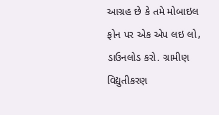આગ્રહ છે કે તમે મોબાઇલ ફોન પર એક એપ લઇ લો, ડાઉનલોડ કરો. ગ્રામીણ વિદ્યુતીકરણ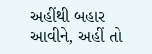અહીંથી બહાર આવીને, અહીં તો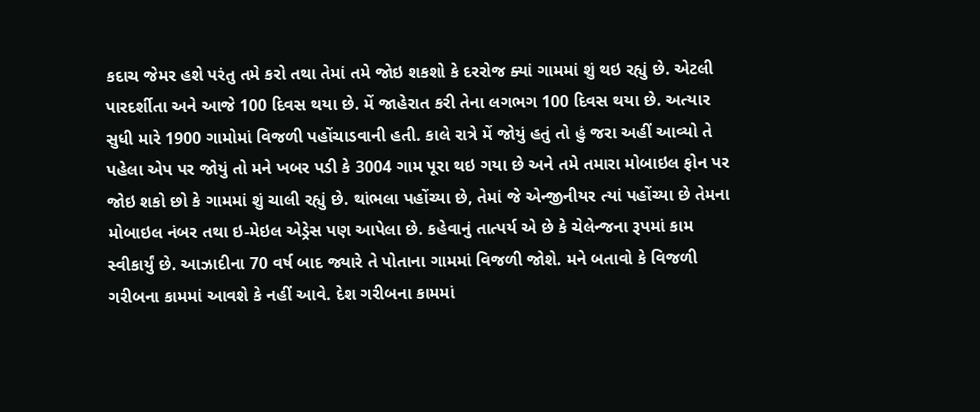કદાચ જેમર હશે પરંતુ તમે કરો તથા તેમાં તમે જોઇ શકશો કે દરરોજ ક્યાં ગામમાં શું થઇ રહ્યું છે. એટલી પારદર્શીતા અને આજે 100 દિવસ થયા છે. મેં જાહેરાત કરી તેના લગભગ 100 દિવસ થયા છે. અત્યાર સુધી મારે 1900 ગામોમાં વિજળી પહોંચાડવાની હતી. કાલે રાત્રે મેં જોયું હતું તો હું જરા અહીં આવ્યો તે પહેલા એપ પર જોયું તો મને ખબર પડી કે 3004 ગામ પૂરા થઇ ગયા છે અને તમે તમારા મોબાઇલ ફોન પર જોઇ શકો છો કે ગામમાં શું ચાલી રહ્યું છે. થાંભલા પહોંચ્યા છે, તેમાં જે એન્જીનીયર ત્યાં પહોંચ્યા છે તેમના મોબાઇલ નંબર તથા ઇ-મેઇલ એડ્રેસ પણ આપેલા છે. કહેવાનું તાત્પર્ય એ છે કે ચેલેન્જના રૂપમાં કામ સ્વીકાર્યું છે. આઝાદીના 70 વર્ષ બાદ જ્યારે તે પોતાના ગામમાં વિજળી જોશે. મને બતાવો કે વિજળી ગરીબના કામમાં આવશે કે નહીં આવે. દેશ ગરીબના કામમાં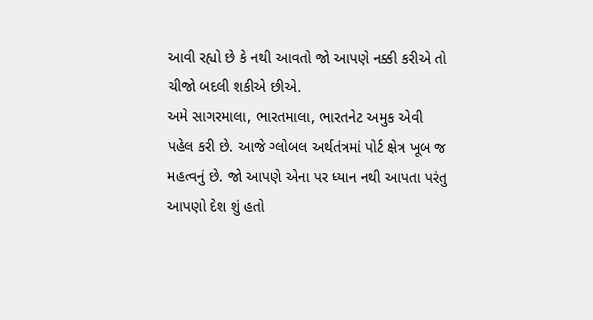આવી રહ્યો છે કે નથી આવતો જો આપણે નક્કી કરીએ તો ચીજો બદલી શકીએ છીએ.
અમે સાગરમાલા, ભારતમાલા, ભારતનેટ અમુક એવી પહેલ કરી છે. આજે ગ્લોબલ અર્થતંત્રમાં પોર્ટ ક્ષેત્ર ખૂબ જ મહત્વનું છે. જો આપણે એના પર ધ્યાન નથી આપતા પરંતુ આપણો દેશ શું હતો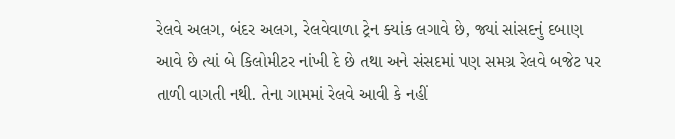રેલવે અલગ, બંદર અલગ, રેલવેવાળા ટ્રેન ક્યાંક લગાવે છે, જ્યાં સાંસદનું દબાણ આવે છે ત્યાં બે કિલોમીટર નાંખી દે છે તથા અને સંસદમાં પણ સમગ્ર રેલવે બજેટ પર તાળી વાગતી નથી. તેના ગામમાં રેલવે આવી કે નહીં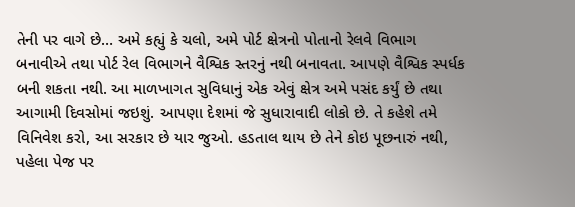તેની પર વાગે છે… અમે કહ્યું કે ચલો, અમે પોર્ટ ક્ષેત્રનો પોતાનો રેલવે વિભાગ બનાવીએ તથા પોર્ટ રેલ વિભાગને વૈશ્વિક સ્તરનું નથી બનાવતા. આપણે વૈશ્વિક સ્પર્ધક બની શકતા નથી. આ માળખાગત સુવિધાનું એક એવું ક્ષેત્ર અમે પસંદ કર્યું છે તથા આગામી દિવસોમાં જઇશું. આપણા દેશમાં જે સુધારાવાદી લોકો છે. તે કહેશે તમે વિનિવેશ કરો, આ સરકાર છે યાર જુઓ. હડતાલ થાય છે તેને કોઇ પૂછનારું નથી, પહેલા પેજ પર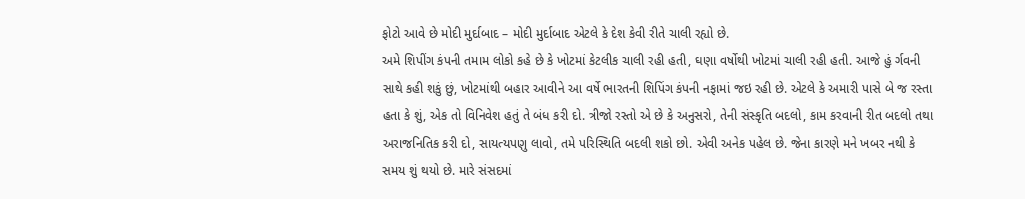ફોટો આવે છે મોદી મુર્દાબાદ – મોદી મુર્દાબાદ એટલે કે દેશ કેવી રીતે ચાલી રહ્યો છે.
અમે શિપીંગ કંપની તમામ લોકો કહે છે કે ખોટમાં કેટલીક ચાલી રહી હતી, ઘણા વર્ષોથી ખોટમાં ચાલી રહી હતી. આજે હું ર્ગવની સાથે કહી શકું છું, ખોટમાંથી બહાર આવીને આ વર્ષે ભારતની શિપિંગ કંપની નફામાં જઇ રહી છે. એટલે કે અમારી પાસે બે જ રસ્તા હતા કે શું, એક તો વિનિવેશ હતું તે બંધ કરી દો. ત્રીજો રસ્તો એ છે કે અનુસરો, તેની સંસ્કૃતિ બદલો, કામ કરવાની રીત બદલો તથા અરાજનિતિક કરી દો, સાયત્યપણુ લાવો, તમે પરિસ્થિતિ બદલી શકો છો. એવી અનેક પહેલ છે. જેના કારણે મને ખબર નથી કે સમય શું થયો છે. મારે સંસદમાં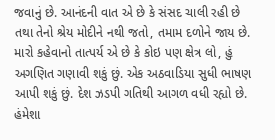જવાનું છે. આનંદની વાત એ છે કે સંસદ ચાલી રહી છે તથા તેનો શ્રેય મોદીને નથી જતો, તમામ દળોને જાય છે. મારો કહેવાનો તાત્પર્ય એ છે કે કોઇ પણ ક્ષેત્ર લો, હું અગણિત ગણાવી શકું છું. એક અઠવાડિયા સુધી ભાષણ આપી શકું છું. દેશ ઝડપી ગતિથી આગળ વધી રહ્યો છે. હંમેશા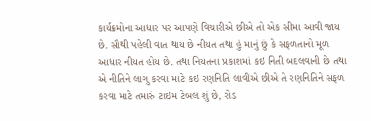કાર્યક્રમોના આધાર પર આપણે વિચારીએ છીએ તો એક સીમા આવી જાય છે. સૌથી પહેલી વાત થાય છે નીયત તથા હું માનું છું કે સફળતાનો મૂળ આધાર નીયત હોય છે. તથા નિયતના પ્રકાશમાં કઇ નિતી બદલવાની છે તથા એ નીતિને લાગુ કરવા માટે કઇ રણનિતિ લાવીએ છીએ તે રણનિતિને સફળ કરવા માટે તમારું ટાઇમ ટેબલ શું છે, રોડ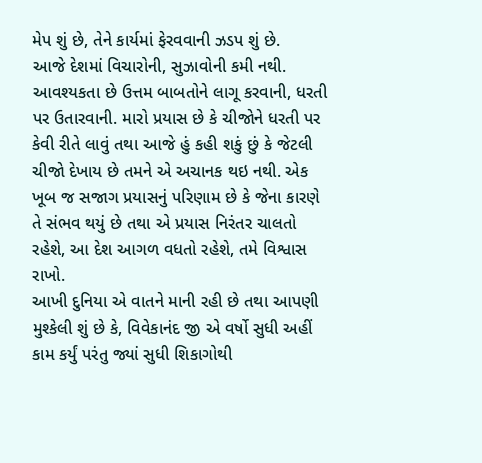મેપ શું છે, તેને કાર્યમાં ફેરવવાની ઝડપ શું છે.
આજે દેશમાં વિચારોની, સુઝાવોની કમી નથી. આવશ્યકતા છે ઉત્તમ બાબતોને લાગૂ કરવાની, ધરતી પર ઉતારવાની. મારો પ્રયાસ છે કે ચીજોને ધરતી પર કેવી રીતે લાવું તથા આજે હું કહી શકું છું કે જેટલી ચીજો દેખાય છે તમને એ અચાનક થઇ નથી. એક ખૂબ જ સજાગ પ્રયાસનું પરિણામ છે કે જેના કારણે તે સંભવ થયું છે તથા એ પ્રયાસ નિરંતર ચાલતો રહેશે, આ દેશ આગળ વધતો રહેશે, તમે વિશ્વાસ રાખો.
આખી દુનિયા એ વાતને માની રહી છે તથા આપણી મુશ્કેલી શું છે કે, વિવેકાનંદ જી એ વર્ષો સુધી અહીં કામ કર્યું પરંતુ જ્યાં સુધી શિકાગોથી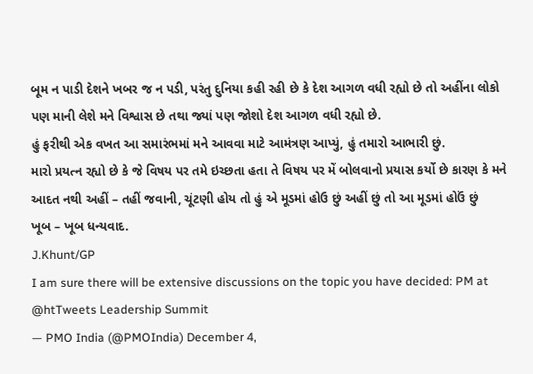બૂમ ન પાડી દેશને ખબર જ ન પડી, પરંતુ દુનિયા કહી રહી છે કે દેશ આગળ વધી રહ્યો છે તો અહીંના લોકો પણ માની લેશે મને વિશ્વાસ છે તથા જ્યાં પણ જોશો દેશ આગળ વધી રહ્યો છે.
હું ફરીથી એક વખત આ સમારંભમાં મને આવવા માટે આમંત્રણ આપ્યું, હું તમારો આભારી છું.
મારો પ્રયત્ન રહ્યો છે કે જે વિષય પર તમે ઇચ્છતા હતા તે વિષય પર મેં બોલવાનો પ્રયાસ કર્યો છે કારણ કે મને આદત નથી અહીં – તહીં જવાની, ચૂંટણી હોય તો હું એ મૂડમાં હોઉ છું અહીં છું તો આ મૂડમાં હોઉં છું
ખૂબ – ખૂબ ધન્યવાદ.
J.Khunt/GP
I am sure there will be extensive discussions on the topic you have decided: PM at @htTweets Leadership Summit
— PMO India (@PMOIndia) December 4,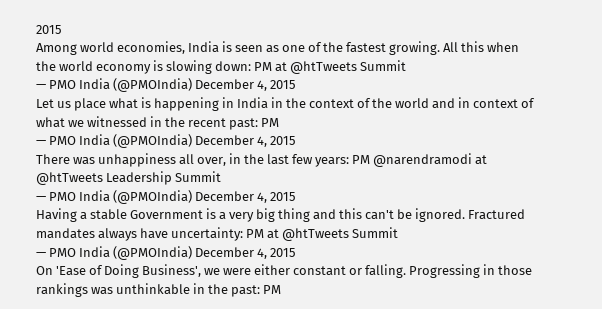2015
Among world economies, India is seen as one of the fastest growing. All this when the world economy is slowing down: PM at @htTweets Summit
— PMO India (@PMOIndia) December 4, 2015
Let us place what is happening in India in the context of the world and in context of what we witnessed in the recent past: PM
— PMO India (@PMOIndia) December 4, 2015
There was unhappiness all over, in the last few years: PM @narendramodi at @htTweets Leadership Summit
— PMO India (@PMOIndia) December 4, 2015
Having a stable Government is a very big thing and this can't be ignored. Fractured mandates always have uncertainty: PM at @htTweets Summit
— PMO India (@PMOIndia) December 4, 2015
On 'Ease of Doing Business', we were either constant or falling. Progressing in those rankings was unthinkable in the past: PM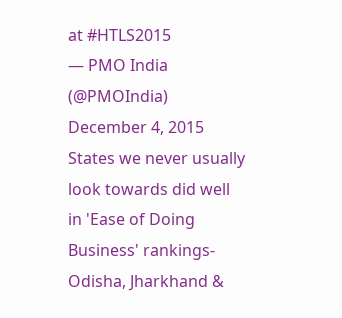at #HTLS2015
— PMO India (@PMOIndia) December 4, 2015
States we never usually look towards did well in 'Ease of Doing Business' rankings- Odisha, Jharkhand &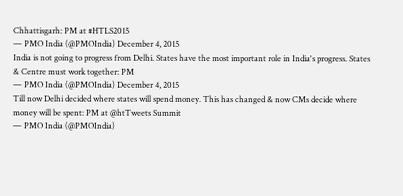Chhattisgarh: PM at #HTLS2015
— PMO India (@PMOIndia) December 4, 2015
India is not going to progress from Delhi. States have the most important role in India's progress. States & Centre must work together: PM
— PMO India (@PMOIndia) December 4, 2015
Till now Delhi decided where states will spend money. This has changed & now CMs decide where money will be spent: PM at @htTweets Summit
— PMO India (@PMOIndia)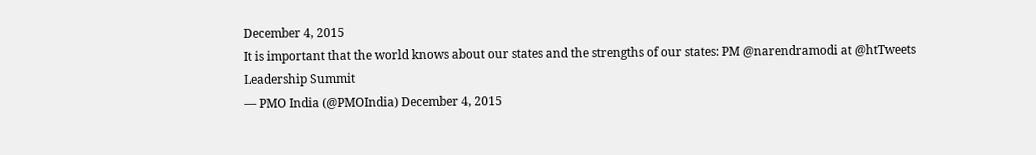December 4, 2015
It is important that the world knows about our states and the strengths of our states: PM @narendramodi at @htTweets Leadership Summit
— PMO India (@PMOIndia) December 4, 2015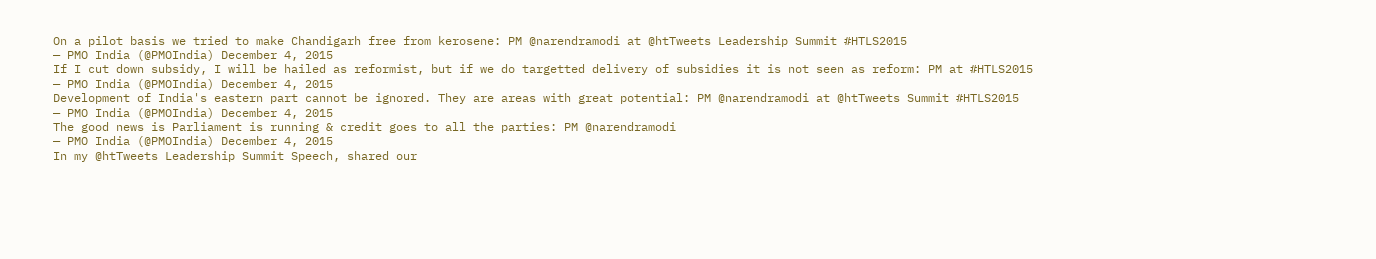On a pilot basis we tried to make Chandigarh free from kerosene: PM @narendramodi at @htTweets Leadership Summit #HTLS2015
— PMO India (@PMOIndia) December 4, 2015
If I cut down subsidy, I will be hailed as reformist, but if we do targetted delivery of subsidies it is not seen as reform: PM at #HTLS2015
— PMO India (@PMOIndia) December 4, 2015
Development of India's eastern part cannot be ignored. They are areas with great potential: PM @narendramodi at @htTweets Summit #HTLS2015
— PMO India (@PMOIndia) December 4, 2015
The good news is Parliament is running & credit goes to all the parties: PM @narendramodi
— PMO India (@PMOIndia) December 4, 2015
In my @htTweets Leadership Summit Speech, shared our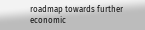roadmap towards further economic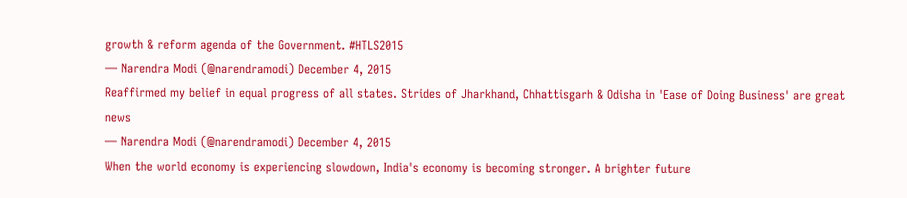growth & reform agenda of the Government. #HTLS2015
— Narendra Modi (@narendramodi) December 4, 2015
Reaffirmed my belief in equal progress of all states. Strides of Jharkhand, Chhattisgarh & Odisha in 'Ease of Doing Business' are great news
— Narendra Modi (@narendramodi) December 4, 2015
When the world economy is experiencing slowdown, India's economy is becoming stronger. A brighter future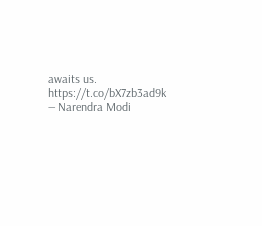awaits us. https://t.co/bX7zb3ad9k
— Narendra Modi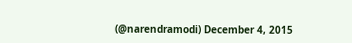(@narendramodi) December 4, 2015